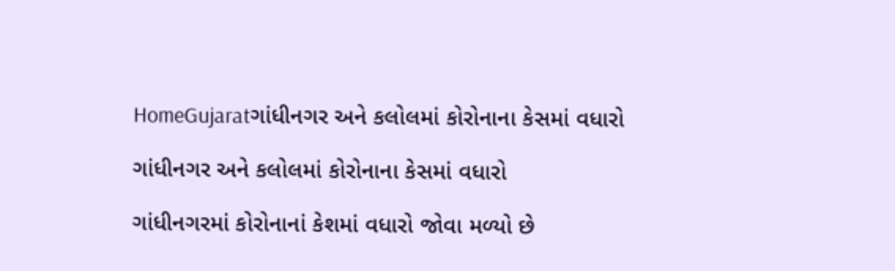HomeGujaratગાંધીનગર અને કલોલમાં કોરોનાના કેસમાં વધારો

ગાંધીનગર અને કલોલમાં કોરોનાના કેસમાં વધારો

ગાંધીનગરમાં કોરોનાનાં કેશમાં વધારો જોવા મળ્યો છે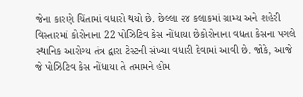જેના કારણે ચિંતામાં વધારો થયો છે. છેલ્લા ૨૪ કલાકમાં ગ્રામ્ય અને શહેરી વિસ્તારમાં કોરોનાના 22 પોઝિટિવ કેસ નોંધાયા છેકોરોનાના વધતા કેસના પગલે સ્થાનિક આરોગ્ય તંત્ર દ્વારા ટેસ્ટની સંખ્યા વધારી દેવામાં આવી છે. જોકે, આજે જે પોઝિટિવ કેસ નોંધાયા તે તમામને હોમ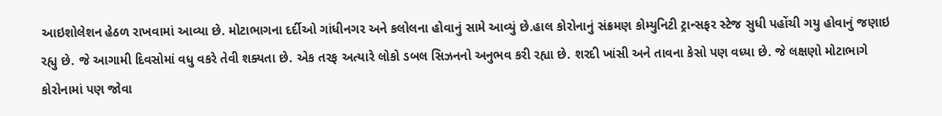આઇશોલેશન હેઠળ રાખવામાં આવ્યા છે. મોટાભાગના દર્દીઓ ગાંધીનગર અને કલોલના હોવાનું સામે આવ્યું છે.હાલ કોરોનાનું સંક્રમણ કોમ્યુનિટી ટ્રાન્સફર સ્ટેજ સુધી પહોંચી ગયુ હોવાનું જણાઇ રહ્યુ છે. જે આગામી દિવસોમાં વધુ વકરે તેવી શક્યતા છે. એક તરફ અત્યારે લોકો ડબલ સિઝનનો અનુભવ કરી રહ્યા છે. શરદી ખાંસી અને તાવના કેસો પણ વધ્યા છે. જે લક્ષણો મોટાભાગે કોરોનામાં પણ જોવા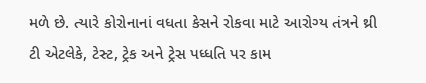મળે છે. ત્યારે કોરોનાનાં વધતા કેસને રોકવા માટે આરોગ્ય તંત્રને થ્રી ટી એટલેકે, ટેસ્ટ, ટ્રેક અને ટ્રેસ પધ્ધતિ પર કામ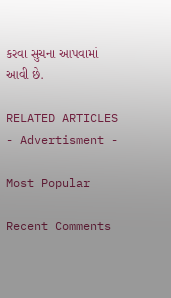કરવા સુચના આપવામાં આવી છે.

RELATED ARTICLES
- Advertisment -

Most Popular

Recent Comments